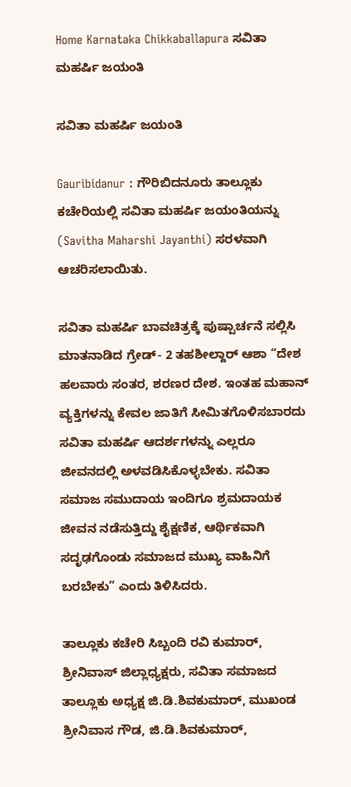Home Karnataka Chikkaballapura ಸವಿತಾ ಮಹರ್ಷಿ ಜಯಂತಿ

ಸವಿತಾ ಮಹರ್ಷಿ ಜಯಂತಿ

Gauribidanur : ಗೌರಿಬಿದನೂರು ತಾಲ್ಲೂಕು ಕಚೇರಿಯಲ್ಲಿ ಸವಿತಾ ಮಹರ್ಷಿ ಜಯಂತಿಯನ್ನು (Savitha Maharshi Jayanthi) ಸರಳವಾಗಿ ಆಚರಿಸಲಾಯಿತು.

ಸವಿತಾ ಮಹರ್ಷಿ ಬಾವಚಿತ್ರಕ್ಕೆ ಪುಷ್ಪಾರ್ಚನೆ ಸಲ್ಲಿಸಿ ಮಾತನಾಡಿದ ಗ್ರೇಡ್- 2 ತಹಶೀಲ್ದಾರ್‌ ಆಶಾ “ದೇಶ ಹಲವಾರು ಸಂತರ, ಶರಣರ ದೇಶ. ಇಂತಹ ಮಹಾನ್ ವ್ಯಕ್ತಿಗಳನ್ನು ಕೇವಲ ಜಾತಿಗೆ ಸೀಮಿತಗೊಳಿಸಬಾರದು ಸವಿತಾ ಮಹರ್ಷಿ ಆದರ್ಶಗಳನ್ನು ಎಲ್ಲರೂ ಜೀವನದಲ್ಲಿ ಅಳವಡಿಸಿಕೊಳ್ಳಬೇಕು. ಸವಿತಾ ಸಮಾಜ ಸಮುದಾಯ ಇಂದಿಗೂ ಶ್ರಮದಾಯಕ ಜೀವನ ನಡೆಸುತ್ತಿದ್ದು ಶೈಕ್ಷಣಿಕ, ಆರ್ಥಿಕವಾಗಿ ಸದೃಢಗೊಂಡು ಸಮಾಜದ ಮುಖ್ಯ ವಾಹಿನಿಗೆ ಬರಬೇಕು” ಎಂದು ತಿಳಿಸಿದರು.

ತಾಲ್ಲೂಕು ಕಚೇರಿ ಸಿಬ್ಬಂದಿ ರವಿ ಕುಮಾರ್, ಶ್ರೀನಿವಾಸ್ ಜಿಲ್ಲಾಧ್ಯಕ್ಷರು, ಸವಿತಾ ಸಮಾಜದ ತಾಲ್ಲೂಕು ಅಧ್ಯಕ್ಷ ಜಿ.ಡಿ.ಶಿವಕುಮಾರ್, ಮುಖಂಡ ಶ್ರೀನಿವಾಸ ಗೌಡ, ಜಿ.ಡಿ.ಶಿವಕುಮಾರ್,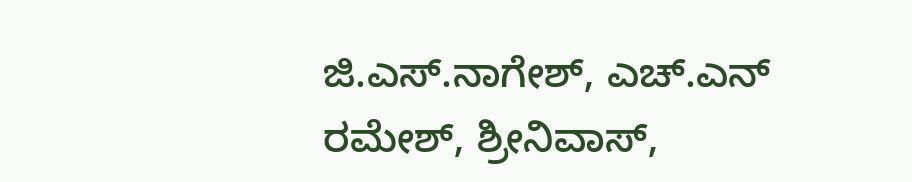ಜಿ.ಎಸ್.ನಾಗೇಶ್, ಎಚ್.ಎನ್ ರಮೇಶ್, ಶ್ರೀನಿವಾಸ್,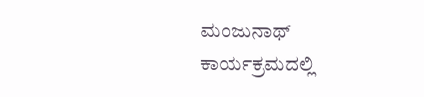ಮಂಜುನಾಥ್ ಕಾರ್ಯಕ್ರಮದಲ್ಲಿ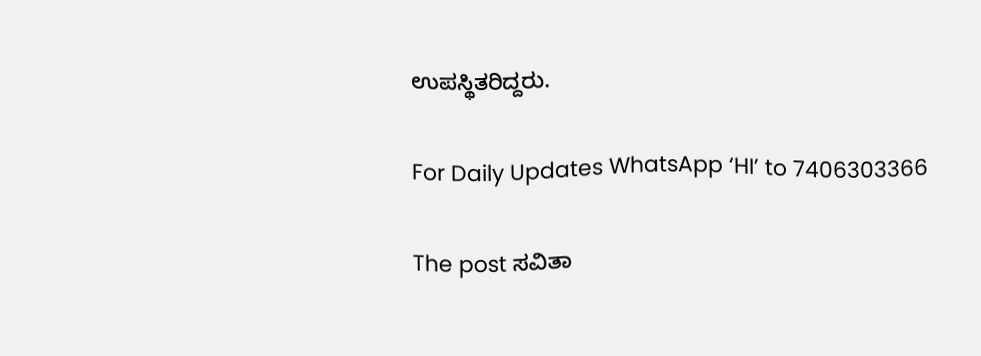ಉಪಸ್ಥಿತರಿದ್ದರು.

For Daily Updates WhatsApp ‘HI’ to 7406303366

The post ಸವಿತಾ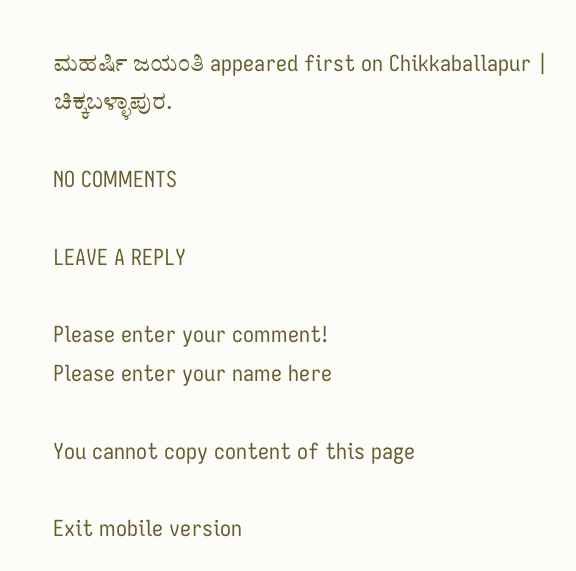ಮಹರ್ಷಿ ಜಯಂತಿ appeared first on Chikkaballapur | ಚಿಕ್ಕಬಳ್ಳಾಪುರ.

NO COMMENTS

LEAVE A REPLY

Please enter your comment!
Please enter your name here

You cannot copy content of this page

Exit mobile version